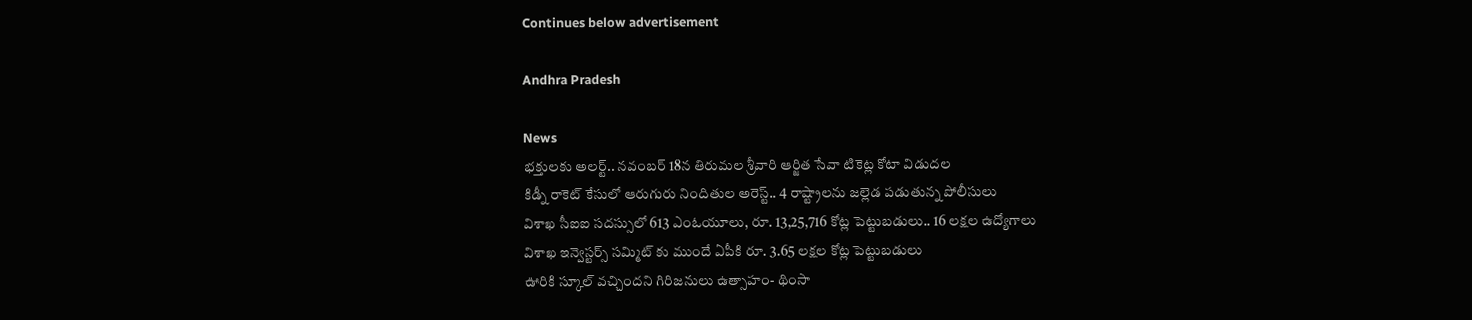Continues below advertisement

Andhra Pradesh

News
భక్తులకు అలర్ట్.. నవంబర్ 18న తిరుమల శ్రీవారి ఆర్జిత సేవా టికెట్ల కోటా విడుదల
కిడ్నీ రాకెట్ కేసులో ఆరుగురు నిందితుల అరెస్ట్.. 4 రాష్ట్రాలను జల్లెడ పడుతున్న పోలీసులు
విశాఖ సీఐఐ సదస్సులో 613 ఎంఓయూలు, రూ. 13,25,716 కోట్ల పెట్టుబడులు.. 16 లక్షల ఉద్యోగాలు
విశాఖ ఇన్వెస్టర్స్ సమ్మిట్ కు ముందే ఏపీకి రూ. 3.65 లక్షల కోట్ల పెట్టుబడులు
ఊరికి స్కూల్ వచ్చిందని గిరిజనులు ఉత్సాహం- థింసా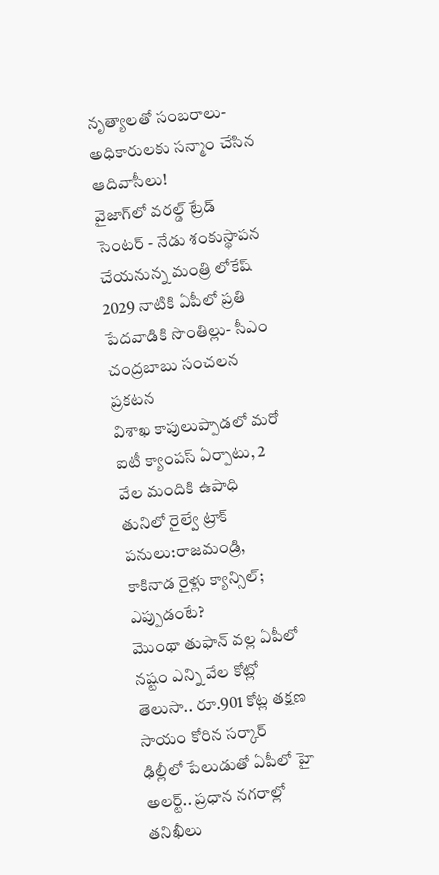నృత్యాలతో సంబరాలు- అధికారులకు సన్మాం చేసిన ఆదివాసీలు!
వైజాగ్‌లో వరల్డ్ ట్రేడ్ సెంటర్ - నేడు శంకుస్థాపన చేయనున్న మంత్రి లోకేష్
2029 నాటికి ఏపీలో ప్రతి పేదవాడికి సొంతిల్లు- సీఎం చంద్రబాబు సంచలన ప్రకటన
విశాఖ కాపులుప్పాడలో మరో ఐటీ క్యాంపస్ ఏర్పాటు, 2 వేల మందికి ఉపాధి
తునిలో రైల్వే ట్రాక్ పనులు:రాజమండ్రి, కాకినాడ రైళ్లు క్యాన్సిల్; ఎప్పుడంటే?
మొంథా తుఫాన్ వల్ల ఏపీలో నష్టం ఎన్ని వేల కోట్లో తెలుసా.. రూ.901 కోట్ల త‌క్ష‌ణ సాయం కోరిన సర్కార్
ఢిల్లీలో పేలుడుతో ఏపీలో హై అలర్ట్.. ప్రధాన నగరాల్లో తనిఖీలు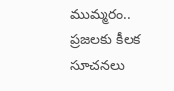ముమ్మరం.. ప్రజలకు కీలక సూచనలు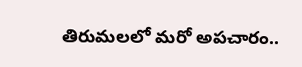తిరుమలలో మరో అపచారం..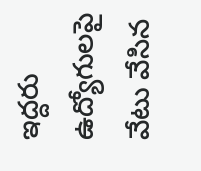ఇద్దరు ఉద్యోగులపై వేటు వేసిన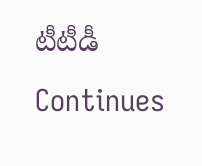టీటీడీ
Continues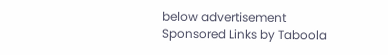below advertisement
Sponsored Links by Taboola